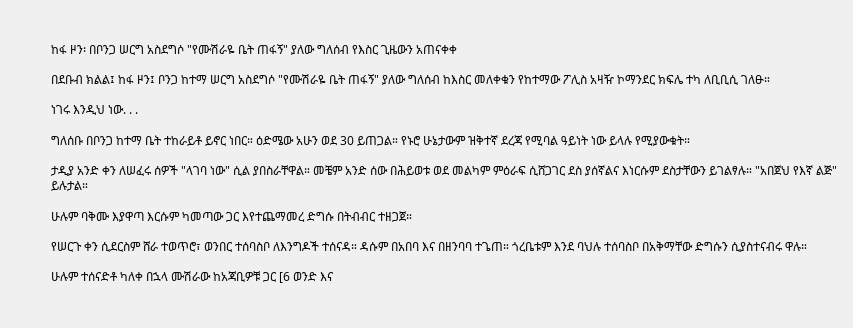ከፋ ዞን፡ በቦንጋ ሠርግ አስደግሶ "የሙሽራዬ ቤት ጠፋኝ" ያለው ግለሰብ የእስር ጊዜውን አጠናቀቀ

በደቡብ ክልል፤ ከፋ ዞን፤ ቦንጋ ከተማ ሠርግ አስደግሶ "የሙሽራዬ ቤት ጠፋኝ" ያለው ግለሰብ ከእስር መለቀቁን የከተማው ፖሊስ አዛዥ ኮማንደር ክፍሌ ተካ ለቢቢሲ ገለፁ።

ነገሩ እንዲህ ነው. . .

ግለሰቡ በቦንጋ ከተማ ቤት ተከራይቶ ይኖር ነበር። ዕድሜው አሁን ወደ 30 ይጠጋል። የኑሮ ሁኔታውም ዝቅተኛ ደረጃ የሚባል ዓይነት ነው ይላሉ የሚያውቁት።

ታዲያ አንድ ቀን ለሠፈሩ ሰዎች "ላገባ ነው" ሲል ያበስራቸዋል። መቼም አንድ ሰው በሕይወቱ ወደ መልካም ምዕራፍ ሲሸጋገር ደስ ያሰኛልና እነርሱም ደስታቸውን ይገልፃሉ። "አበጀህ የእኛ ልጅ" ይሉታል።

ሁሉም ባቅሙ እያዋጣ እርሱም ካመጣው ጋር እየተጨማመረ ድግሱ በትብብር ተዘጋጀ።

የሠርጉ ቀን ሲደርስም ሸራ ተወጥሮ፣ ወንበር ተሰባስቦ ለእንግዶች ተሰናዳ። ዳሱም በአበባ እና በዘንባባ ተጌጠ። ጎረቤቱም እንደ ባህሉ ተሰባስቦ በአቅማቸው ድግሱን ሲያስተናብሩ ዋሉ።

ሁሉም ተሰናድቶ ካለቀ በኋላ ሙሽራው ከአጃቢዎቹ ጋር [6 ወንድ እና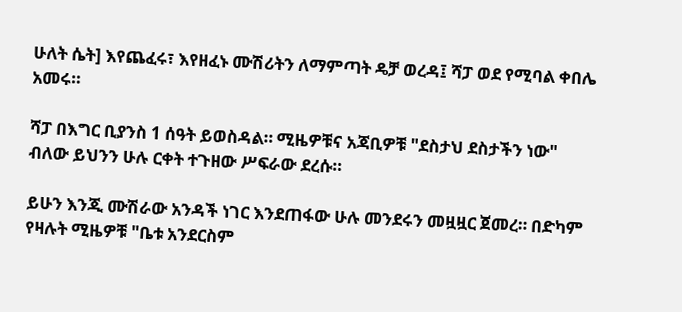ሁለት ሴት] እየጨፈሩ፣ እየዘፈኑ ሙሽሪትን ለማምጣት ዴቻ ወረዳ፤ ሻፓ ወደ የሚባል ቀበሌ አመሩ።

ሻፓ በእግር ቢያንስ 1 ሰዓት ይወስዳል። ሚዜዎቹና አጃቢዎቹ "ደስታህ ደስታችን ነው" ብለው ይህንን ሁሉ ርቀት ተጉዘው ሥፍራው ደረሱ።

ይሁን እንጂ ሙሽራው አንዳች ነገር እንደጠፋው ሁሉ መንደሩን መዟዟር ጀመረ። በድካም የዛሉት ሚዜዎቹ "ቤቱ አንደርስም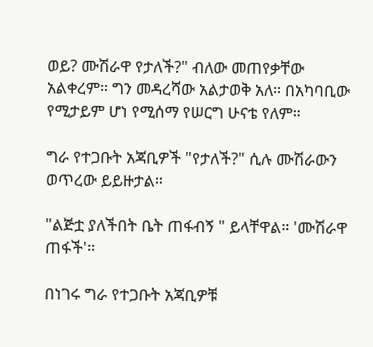ወይ? ሙሽራዋ የታለች?" ብለው መጠየቃቸው አልቀረም። ግን መዳረሻው አልታወቅ አለ። በአካባቢው የሚታይም ሆነ የሚሰማ የሠርግ ሁናቴ የለም።

ግራ የተጋቡት አጃቢዎች "የታለች?" ሲሉ ሙሽራውን ወጥረው ይይዙታል።

"ልጅቷ ያለችበት ቤት ጠፋብኝ " ይላቸዋል። 'ሙሽራዋ ጠፋች'።

በነገሩ ግራ የተጋቡት አጃቢዎቹ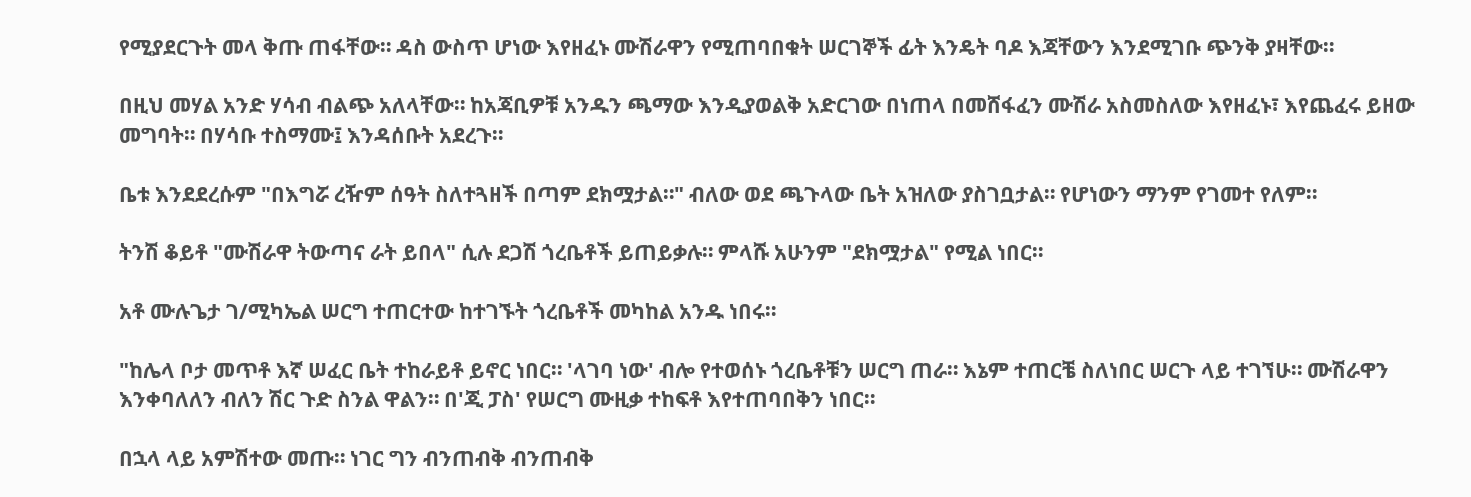የሚያደርጉት መላ ቅጡ ጠፋቸው። ዳስ ውስጥ ሆነው እየዘፈኑ ሙሽራዋን የሚጠባበቁት ሠርገኞች ፊት እንዴት ባዶ እጃቸውን እንደሚገቡ ጭንቅ ያዛቸው።

በዚህ መሃል አንድ ሃሳብ ብልጭ አለላቸው። ከአጃቢዎቹ አንዱን ጫማው እንዲያወልቅ አድርገው በነጠላ በመሸፋፈን ሙሽራ አስመስለው እየዘፈኑ፣ እየጨፈሩ ይዘው መግባት። በሃሳቡ ተስማሙ፤ እንዳሰቡት አደረጉ።

ቤቱ እንደደረሱም "በእግሯ ረዥም ሰዓት ስለተጓዘች በጣም ደክሟታል።" ብለው ወደ ጫጉላው ቤት አዝለው ያስገቧታል። የሆነውን ማንም የገመተ የለም።

ትንሽ ቆይቶ "ሙሽራዋ ትውጣና ራት ይበላ" ሲሉ ደጋሽ ጎረቤቶች ይጠይቃሉ። ምላሹ አሁንም "ደክሟታል" የሚል ነበር።

አቶ ሙሉጌታ ገ/ሚካኤል ሠርግ ተጠርተው ከተገኙት ጎረቤቶች መካከል አንዱ ነበሩ።

"ከሌላ ቦታ መጥቶ እኛ ሠፈር ቤት ተከራይቶ ይኖር ነበር። 'ላገባ ነው' ብሎ የተወሰኑ ጎረቤቶቹን ሠርግ ጠራ። እኔም ተጠርቼ ስለነበር ሠርጉ ላይ ተገኘሁ። ሙሽራዋን እንቀባለለን ብለን ሽር ጉድ ስንል ዋልን። በ'ጂ ፓስ' የሠርግ ሙዚቃ ተከፍቶ እየተጠባበቅን ነበር።

በኋላ ላይ አምሽተው መጡ። ነገር ግን ብንጠብቅ ብንጠብቅ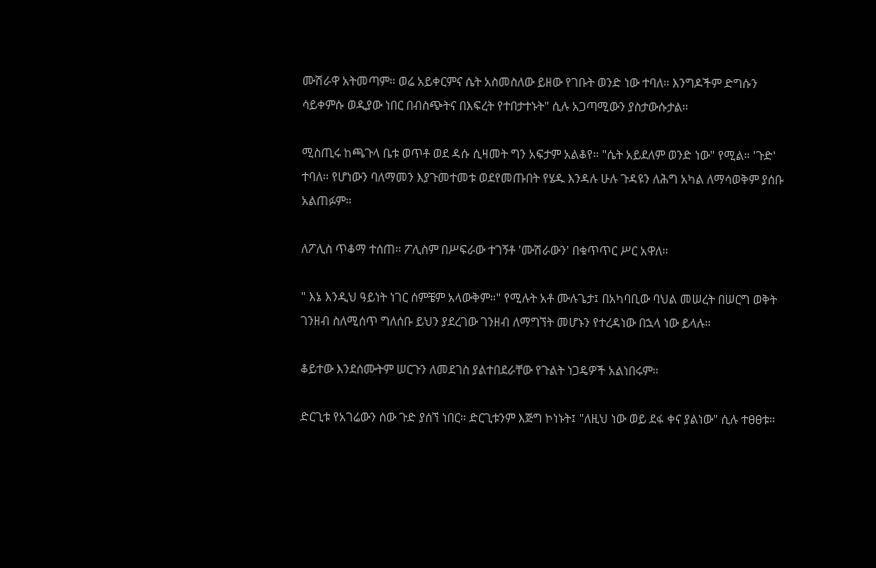ሙሽራዋ አትመጣም። ወሬ አይቀርምና ሴት አስመስለው ይዘው የገቡት ወንድ ነው ተባለ። እንግዶችም ድግሱን ሳይቀምሱ ወዲያው ነበር በብስጭትና በእፍረት የተበታተኑት" ሲሉ አጋጣሚውን ያስታውሱታል።

ሚስጢሩ ከጫጉላ ቤቱ ወጥቶ ወደ ዳሱ ሲዛመት ግን አፍታም አልቆየ። "ሴት አይደለም ወንድ ነው" የሚል። 'ጉድ' ተባለ። የሆነውን ባለማመን እያጉመተመቱ ወደየመጡበት የሄዱ እንዳሉ ሁሉ ጉዳዩን ለሕግ አካል ለማሳወቅም ያሰቡ አልጠፉም።

ለፖሊስ ጥቆማ ተሰጠ። ፖሊስም በሥፍራው ተገኝቶ 'ሙሽራውን' በቁጥጥር ሥር አዋለ።

" እኔ እንዲህ ዓይነት ነገር ሰምቼም አላውቅም።" የሚሉት አቶ ሙሉጌታ፤ በአካባቢው ባህል መሠረት በሠርግ ወቅት ገንዘብ ስለሚሰጥ ግለሰቡ ይህን ያደረገው ገንዘብ ለማግኘት መሆኑን የተረዳነው በኋላ ነው ይላሉ።

ቆይተው እንደሰሙትም ሠርጉን ለመደገስ ያልተበደራቸው የጉልት ነጋዴዎች አልነበሩም።

ድርጊቱ የአገሬውን ሰው ጉድ ያሰኘ ነበር። ድርጊቱንም እጅግ ኮነኑት፤ "ለዚህ ነው ወይ ደፋ ቀና ያልነው" ሲሉ ተፀፀቱ።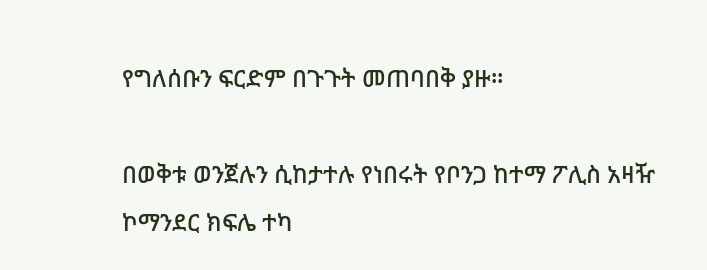የግለሰቡን ፍርድም በጉጉት መጠባበቅ ያዙ።

በወቅቱ ወንጀሉን ሲከታተሉ የነበሩት የቦንጋ ከተማ ፖሊስ አዛዥ ኮማንደር ክፍሌ ተካ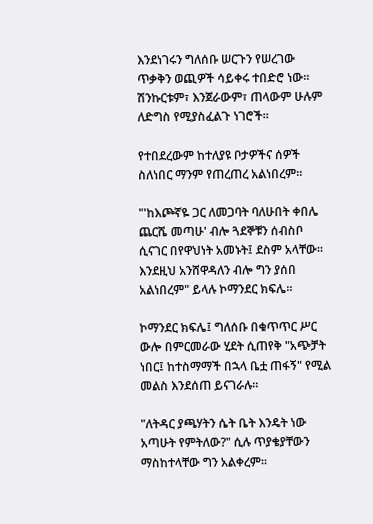እንደነገሩን ግለሰቡ ሠርጉን የሠረገው ጥቃቅን ወጪዎች ሳይቀሩ ተበድሮ ነው። ሽንኩርቱም፣ እንጀራውም፣ ጠላውም ሁሉም ለድግስ የሚያስፈልጉ ነገሮች።

የተበደረውም ከተለያዩ ቦታዎችና ሰዎች ስለነበር ማንም የጠረጠረ አልነበረም።

"'ከእጮኛዬ ጋር ለመጋባት ባለሁበት ቀበሌ ጨርሼ መጣሁ' ብሎ ጓደኞቹን ሰብስቦ ሲናገር በየዋህነት አመኑት፤ ደስም አላቸው። እንደዚህ አንሸዋዳለን ብሎ ግን ያሰበ አልነበረም" ይላሉ ኮማንደር ክፍሌ።

ኮማንደር ክፍሌ፤ ግለሰቡ በቁጥጥር ሥር ውሎ በምርመራው ሂደት ሲጠየቅ "አጭቻት ነበር፤ ከተስማማች በኋላ ቤቷ ጠፋኝ" የሚል መልስ እንደሰጠ ይናገራሉ።

"ለትዳር ያጫሃትን ሴት ቤት እንዴት ነው አጣሁት የምትለው?" ሲሉ ጥያቄያቸውን ማስከተላቸው ግን አልቀረም።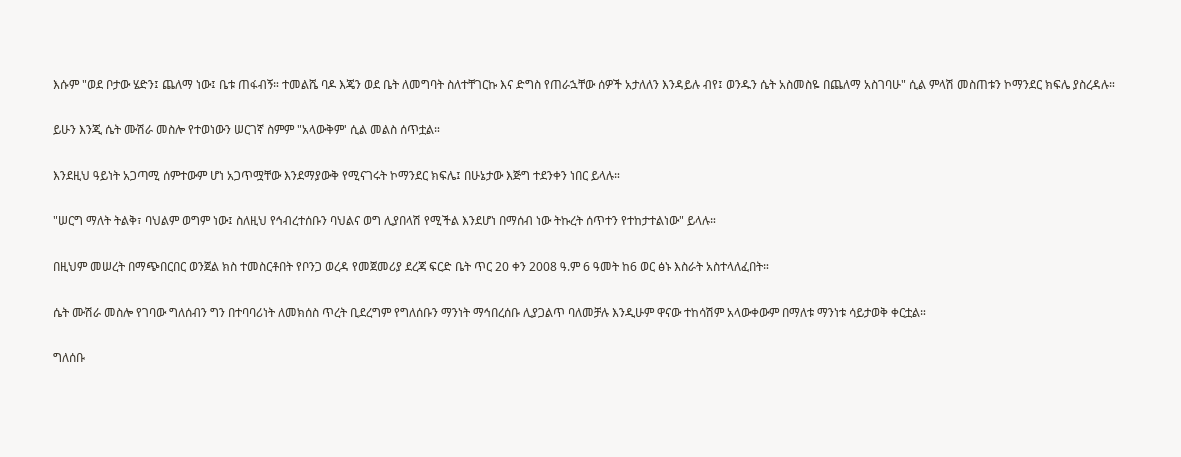እሱም "ወደ ቦታው ሄድን፤ ጨለማ ነው፤ ቤቱ ጠፋብኝ። ተመልሼ ባዶ እጄን ወደ ቤት ለመግባት ስለተቸገርኩ እና ድግስ የጠራኋቸው ሰዎች አታለለን እንዳይሉ ብየ፤ ወንዱን ሴት አስመስዬ በጨለማ አስገባሁ" ሲል ምላሽ መስጠቱን ኮማንደር ክፍሌ ያስረዳሉ።

ይሁን እንጂ ሴት ሙሽራ መስሎ የተወነውን ሠርገኛ ስምም "አላውቅም' ሲል መልስ ሰጥቷል።

እንደዚህ ዓይነት አጋጣሚ ሰምተውም ሆነ አጋጥሟቸው እንደማያውቅ የሚናገሩት ኮማንደር ክፍሌ፤ በሁኔታው እጅግ ተደንቀን ነበር ይላሉ።

"ሠርግ ማለት ትልቅ፣ ባህልም ወግም ነው፤ ስለዚህ የኅብረተሰቡን ባህልና ወግ ሊያበላሽ የሚችል እንደሆነ በማሰብ ነው ትኩረት ሰጥተን የተከታተልነው" ይላሉ።

በዚህም መሠረት በማጭበርበር ወንጀል ክስ ተመስርቶበት የቦንጋ ወረዳ የመጀመሪያ ደረጃ ፍርድ ቤት ጥር 20 ቀን 2008 ዓ.ም 6 ዓመት ከ6 ወር ፅኑ እስራት አስተላለፈበት።

ሴት ሙሽራ መስሎ የገባው ግለሰብን ግን በተባባሪነት ለመክሰስ ጥረት ቢደረግም የግለሰቡን ማንነት ማኅበረሰቡ ሊያጋልጥ ባለመቻሉ እንዲሁም ዋናው ተከሳሽም አላውቀውም በማለቱ ማንነቱ ሳይታወቅ ቀርቷል።

ግለሰቡ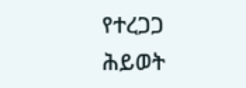የተረጋጋ ሕይወት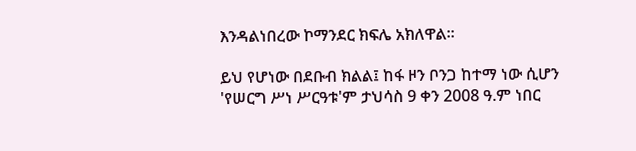እንዳልነበረው ኮማንደር ክፍሌ አክለዋል።

ይህ የሆነው በደቡብ ክልል፤ ከፋ ዞን ቦንጋ ከተማ ነው ሲሆን 'የሠርግ ሥነ ሥርዓቱ'ም ታህሳስ 9 ቀን 2008 ዓ.ም ነበር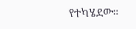የተካሄደው።